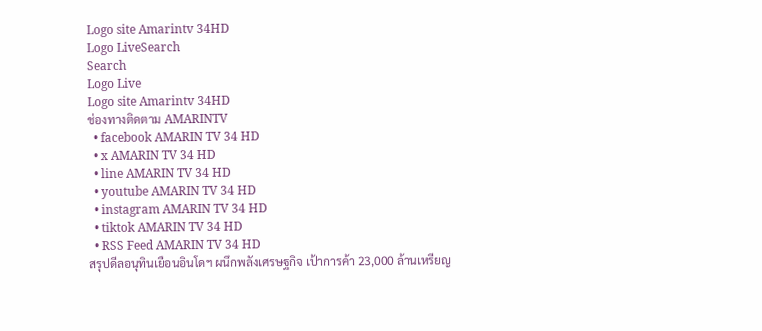Logo site Amarintv 34HD
Logo LiveSearch
Search
Logo Live
Logo site Amarintv 34HD
ช่องทางติดตาม AMARINTV
  • facebook AMARIN TV 34 HD
  • x AMARIN TV 34 HD
  • line AMARIN TV 34 HD
  • youtube AMARIN TV 34 HD
  • instagram AMARIN TV 34 HD
  • tiktok AMARIN TV 34 HD
  • RSS Feed AMARIN TV 34 HD
สรุปดีลอนุทินเยือนอินโดฯ ผนึกพลังเศรษฐกิจ เป้าการค้า 23,000 ล้านเหรียญ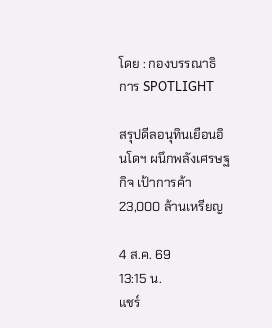โดย : กองบรรณาธิการ SPOTLIGHT

สรุปดีลอนุทินเยือนอินโดฯ ผนึกพลังเศรษฐกิจ เป้าการค้า 23,000 ล้านเหรียญ

4 ส.ค. 69
13:15 น.
แชร์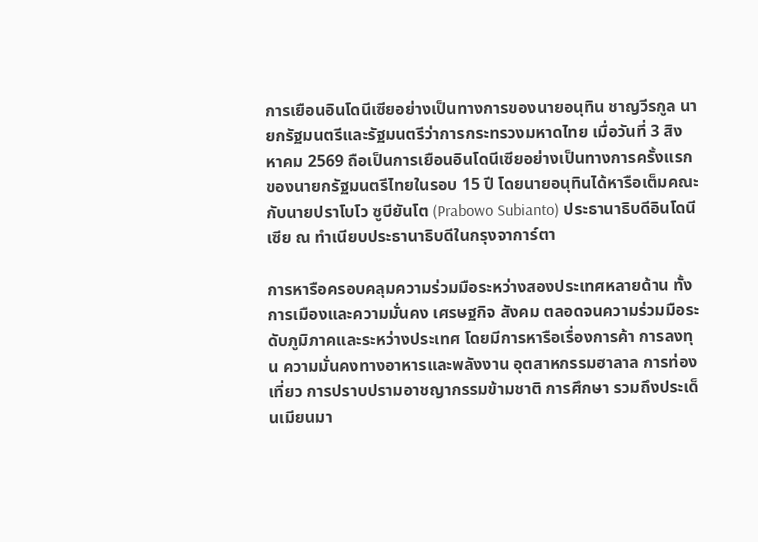การเยือนอินโดนีเซียอย่างเป็นทางการของนายอนุทิน ชาญวีรกูล นายกรัฐมนตรีและรัฐมนตรีว่าการกระทรวงมหาดไทย เมื่อวันที่ 3 สิงหาคม 2569 ถือเป็นการเยือนอินโดนีเซียอย่างเป็นทางการครั้งแรกของนายกรัฐมนตรีไทยในรอบ 15 ปี โดยนายอนุทินได้หารือเต็มคณะกับนายปราโบโว ซูบียันโต (Prabowo Subianto) ประธานาธิบดีอินโดนีเซีย ณ ทำเนียบประธานาธิบดีในกรุงจาการ์ตา

การหารือครอบคลุมความร่วมมือระหว่างสองประเทศหลายด้าน ทั้งการเมืองและความมั่นคง เศรษฐกิจ สังคม ตลอดจนความร่วมมือระดับภูมิภาคและระหว่างประเทศ โดยมีการหารือเรื่องการค้า การลงทุน ความมั่นคงทางอาหารและพลังงาน อุตสาหกรรมฮาลาล การท่องเที่ยว การปราบปรามอาชญากรรมข้ามชาติ การศึกษา รวมถึงประเด็นเมียนมา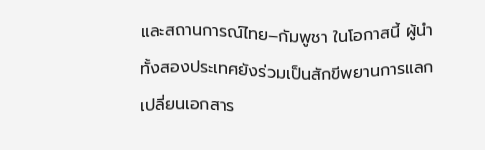และสถานการณ์ไทย–กัมพูชา ในโอกาสนี้ ผู้นำทั้งสองประเทศยังร่วมเป็นสักขีพยานการแลกเปลี่ยนเอกสาร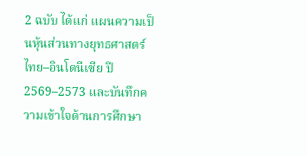2 ฉบับ ได้แก่ แผนความเป็นหุ้นส่วนทางยุทธศาสตร์ไทย–อินโดนีเซีย ปี 2569–2573 และบันทึกความเข้าใจด้านการศึกษา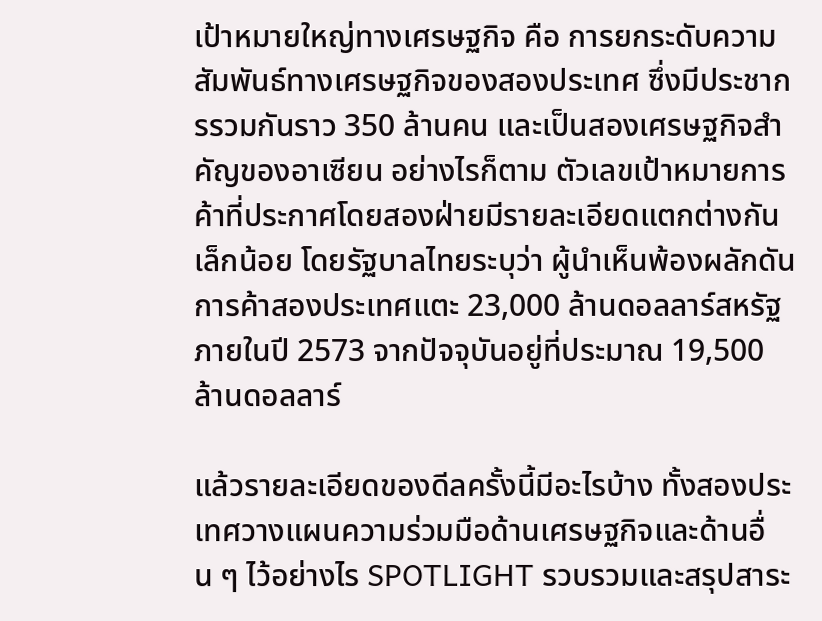เป้าหมายใหญ่ทางเศรษฐกิจ คือ การยกระดับความสัมพันธ์ทางเศรษฐกิจของสองประเทศ ซึ่งมีประชากรรวมกันราว 350 ล้านคน และเป็นสองเศรษฐกิจสำคัญของอาเซียน อย่างไรก็ตาม ตัวเลขเป้าหมายการค้าที่ประกาศโดยสองฝ่ายมีรายละเอียดแตกต่างกันเล็กน้อย โดยรัฐบาลไทยระบุว่า ผู้นำเห็นพ้องผลักดันการค้าสองประเทศแตะ 23,000 ล้านดอลลาร์สหรัฐ ภายในปี 2573 จากปัจจุบันอยู่ที่ประมาณ 19,500 ล้านดอลลาร์

แล้วรายละเอียดของดีลครั้งนี้มีอะไรบ้าง ทั้งสองประเทศวางแผนความร่วมมือด้านเศรษฐกิจและด้านอื่น ๆ ไว้อย่างไร SPOTLIGHT รวบรวมและสรุปสาระ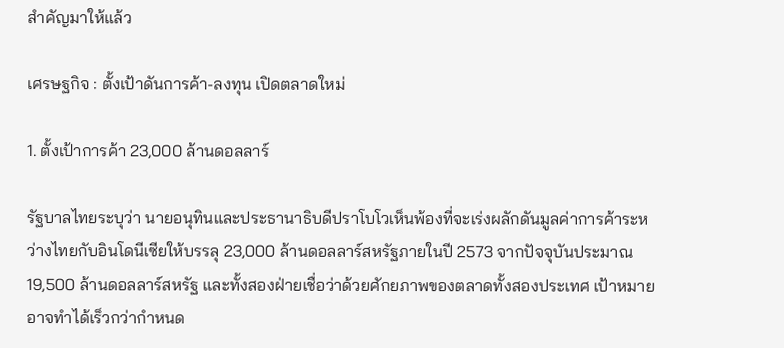สำคัญมาให้แล้ว

เศรษฐกิจ : ตั้งเป้าดันการค้า-ลงทุน เปิดตลาดใหม่

1. ตั้งเป้าการค้า 23,000 ล้านดอลลาร์

รัฐบาลไทยระบุว่า นายอนุทินและประธานาธิบดีปราโบโวเห็นพ้องที่จะเร่งผลักดันมูลค่าการค้าระหว่างไทยกับอินโดนีเซียให้บรรลุ 23,000 ล้านดอลลาร์สหรัฐภายในปี 2573 จากปัจจุบันประมาณ 19,500 ล้านดอลลาร์สหรัฐ และทั้งสองฝ่ายเชื่อว่าด้วยศักยภาพของตลาดทั้งสองประเทศ เป้าหมายอาจทำได้เร็วกว่ากำหนด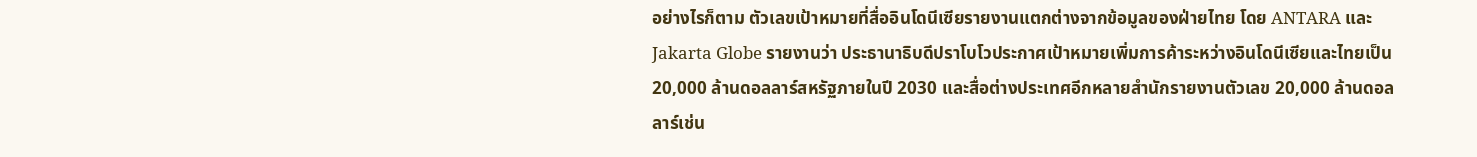อย่างไรก็ตาม ตัวเลขเป้าหมายที่สื่ออินโดนีเซียรายงานแตกต่างจากข้อมูลของฝ่ายไทย โดย ANTARA และ Jakarta Globe รายงานว่า ประธานาธิบดีปราโบโวประกาศเป้าหมายเพิ่มการค้าระหว่างอินโดนีเซียและไทยเป็น 20,000 ล้านดอลลาร์สหรัฐภายในปี 2030 และสื่อต่างประเทศอีกหลายสำนักรายงานตัวเลข 20,000 ล้านดอลลาร์เช่น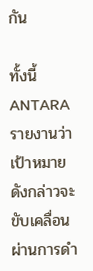กัน

ทั้งนี้ ANTARA รายงานว่า เป้าหมายดังกล่าวจะขับเคลื่อนผ่านการดำ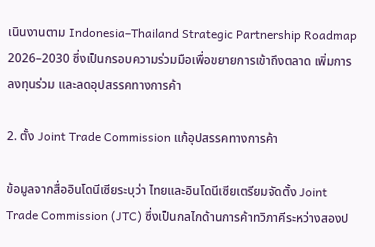เนินงานตาม Indonesia–Thailand Strategic Partnership Roadmap 2026–2030 ซึ่งเป็นกรอบความร่วมมือเพื่อขยายการเข้าถึงตลาด เพิ่มการลงทุนร่วม และลดอุปสรรคทางการค้า

2. ตั้ง Joint Trade Commission แก้อุปสรรคทางการค้า

ข้อมูลจากสื่ออินโดนีเซียระบุว่า ไทยและอินโดนีเซียเตรียมจัดตั้ง Joint Trade Commission (JTC) ซึ่งเป็นกลไกด้านการค้าทวิภาคีระหว่างสองป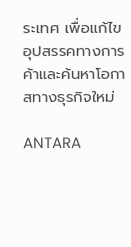ระเทศ เพื่อแก้ไขอุปสรรคทางการค้าและค้นหาโอกาสทางธุรกิจใหม่

ANTARA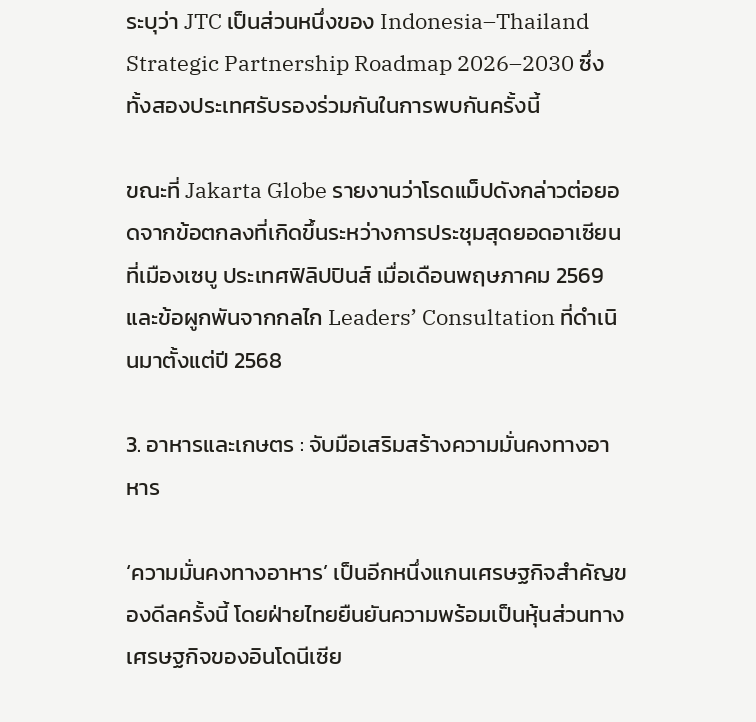ระบุว่า JTC เป็นส่วนหนึ่งของ Indonesia–Thailand Strategic Partnership Roadmap 2026–2030 ซึ่งทั้งสองประเทศรับรองร่วมกันในการพบกันครั้งนี้

ขณะที่ Jakarta Globe รายงานว่าโรดแม็ปดังกล่าวต่อยอดจากข้อตกลงที่เกิดขึ้นระหว่างการประชุมสุดยอดอาเซียนที่เมืองเซบู ประเทศฟิลิปปินส์ เมื่อเดือนพฤษภาคม 2569 และข้อผูกพันจากกลไก Leaders’ Consultation ที่ดำเนินมาตั้งแต่ปี 2568

3. อาหารและเกษตร : จับมือเสริมสร้างความมั่นคงทางอาหาร

‘ความมั่นคงทางอาหาร’ เป็นอีกหนึ่งแกนเศรษฐกิจสำคัญของดีลครั้งนี้ โดยฝ่ายไทยยืนยันความพร้อมเป็นหุ้นส่วนทางเศรษฐกิจของอินโดนีเซีย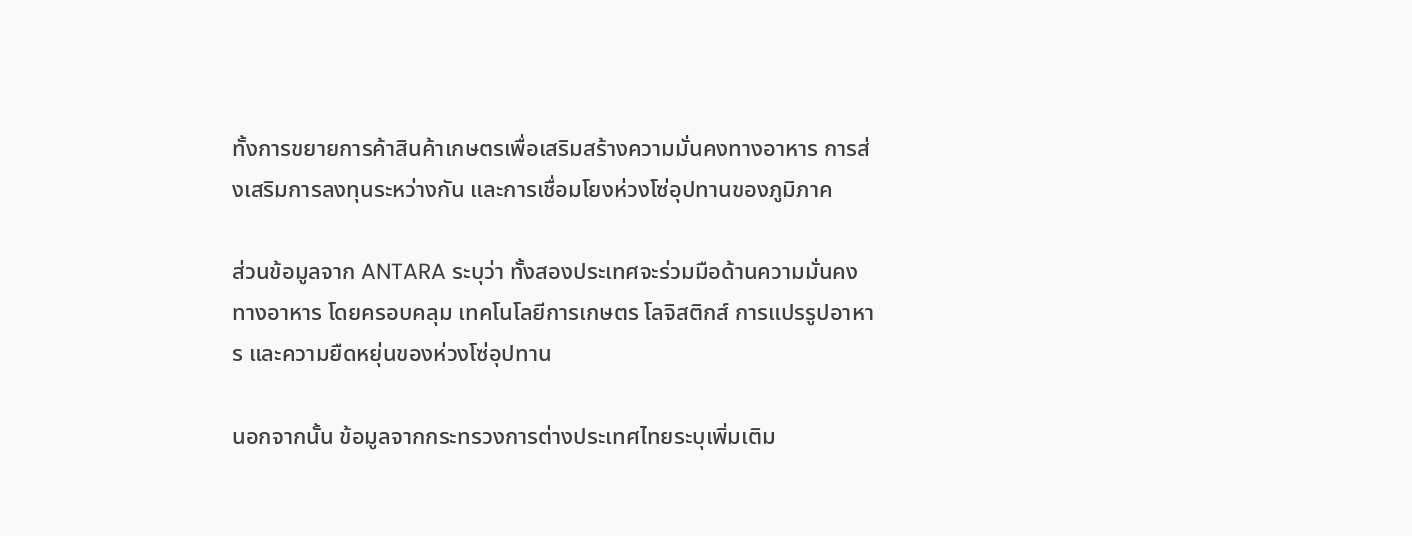ทั้งการขยายการค้าสินค้าเกษตรเพื่อเสริมสร้างความมั่นคงทางอาหาร การส่งเสริมการลงทุนระหว่างกัน และการเชื่อมโยงห่วงโซ่อุปทานของภูมิภาค

ส่วนข้อมูลจาก ANTARA ระบุว่า ทั้งสองประเทศจะร่วมมือด้านความมั่นคงทางอาหาร โดยครอบคลุม เทคโนโลยีการเกษตร โลจิสติกส์ การแปรรูปอาหาร และความยืดหยุ่นของห่วงโซ่อุปทาน

นอกจากนั้น ข้อมูลจากกระทรวงการต่างประเทศไทยระบุเพิ่มเติม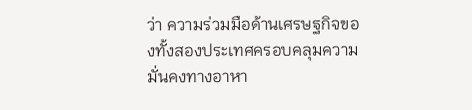ว่า ความร่วมมือด้านเศรษฐกิจของทั้งสองประเทศครอบคลุมความมั่นคงทางอาหา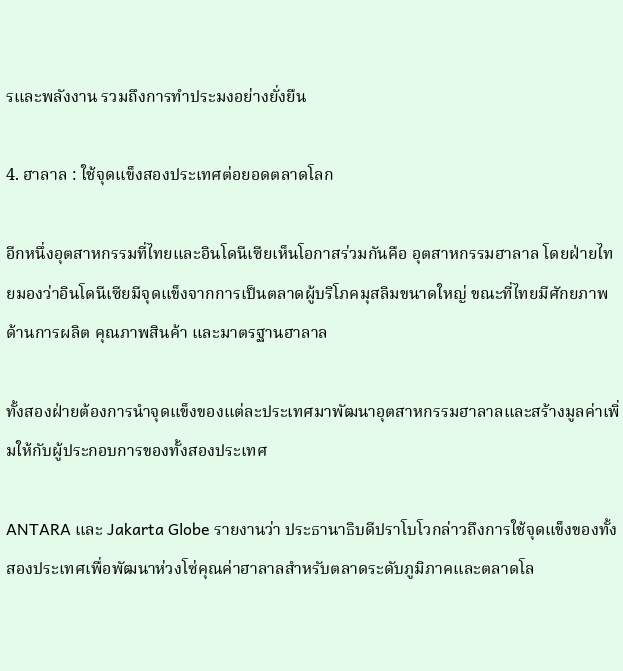รและพลังงาน รวมถึงการทำประมงอย่างยั่งยืน

4. ฮาลาล : ใช้จุดแข็งสองประเทศต่อยอดตลาดโลก

อีกหนึ่งอุตสาหกรรมที่ไทยและอินโดนีเซียเห็นโอกาสร่วมกันคือ อุตสาหกรรมฮาลาล โดยฝ่ายไทยมองว่าอินโดนีเซียมีจุดแข็งจากการเป็นตลาดผู้บริโภคมุสลิมขนาดใหญ่ ขณะที่ไทยมีศักยภาพด้านการผลิต คุณภาพสินค้า และมาตรฐานฮาลาล

ทั้งสองฝ่ายต้องการนำจุดแข็งของแต่ละประเทศมาพัฒนาอุตสาหกรรมฮาลาลและสร้างมูลค่าเพิ่มให้กับผู้ประกอบการของทั้งสองประเทศ

ANTARA และ Jakarta Globe รายงานว่า ประธานาธิบดีปราโบโวกล่าวถึงการใช้จุดแข็งของทั้งสองประเทศเพื่อพัฒนาห่วงโซ่คุณค่าฮาลาลสำหรับตลาดระดับภูมิภาคและตลาดโล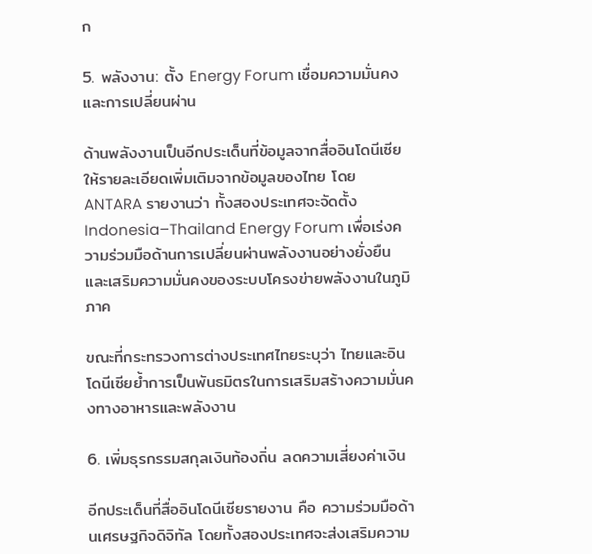ก

5. พลังงาน: ตั้ง Energy Forum เชื่อมความมั่นคงและการเปลี่ยนผ่าน

ด้านพลังงานเป็นอีกประเด็นที่ข้อมูลจากสื่ออินโดนีเซียให้รายละเอียดเพิ่มเติมจากข้อมูลของไทย โดย ANTARA รายงานว่า ทั้งสองประเทศจะจัดตั้ง Indonesia–Thailand Energy Forum เพื่อเร่งความร่วมมือด้านการเปลี่ยนผ่านพลังงานอย่างยั่งยืน และเสริมความมั่นคงของระบบโครงข่ายพลังงานในภูมิภาค

ขณะที่กระทรวงการต่างประเทศไทยระบุว่า ไทยและอินโดนีเซียย้ำการเป็นพันธมิตรในการเสริมสร้างความมั่นคงทางอาหารและพลังงาน

6. เพิ่มธุรกรรมสกุลเงินท้องถิ่น ลดความเสี่ยงค่าเงิน

อีกประเด็นที่สื่ออินโดนีเซียรายงาน คือ ความร่วมมือด้านเศรษฐกิจดิจิทัล โดยทั้งสองประเทศจะส่งเสริมความ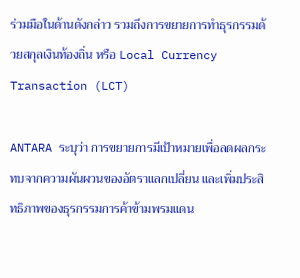ร่วมมือในด้านดังกล่าว รวมถึงการขยายการทำธุรกรรมด้วยสกุลเงินท้องถิ่น หรือ Local Currency Transaction (LCT)

ANTARA ระบุว่า การขยายการมีเป้าหมายเพื่อลดผลกระทบจากความผันผวนของอัตราแลกเปลี่ยน และเพิ่มประสิทธิภาพของธุรกรรมการค้าข้ามพรมแดน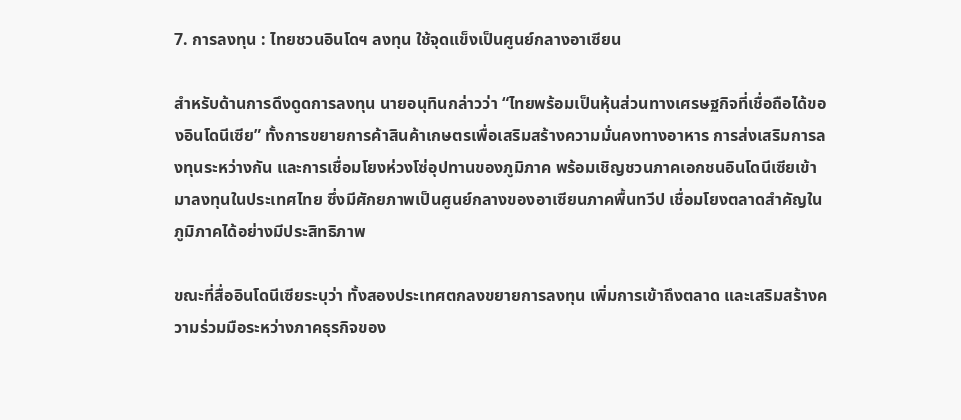7. การลงทุน : ไทยชวนอินโดฯ ลงทุน ใช้จุดแข็งเป็นศูนย์กลางอาเซียน

สำหรับด้านการดึงดูดการลงทุน นายอนุทินกล่าวว่า “ไทยพร้อมเป็นหุ้นส่วนทางเศรษฐกิจที่เชื่อถือได้ของอินโดนีเซีย” ทั้งการขยายการค้าสินค้าเกษตรเพื่อเสริมสร้างความมั่นคงทางอาหาร การส่งเสริมการลงทุนระหว่างกัน และการเชื่อมโยงห่วงโซ่อุปทานของภูมิภาค พร้อมเชิญชวนภาคเอกชนอินโดนีเซียเข้ามาลงทุนในประเทศไทย ซึ่งมีศักยภาพเป็นศูนย์กลางของอาเซียนภาคพื้นทวีป เชื่อมโยงตลาดสำคัญในภูมิภาคได้อย่างมีประสิทธิภาพ

ขณะที่สื่ออินโดนีเซียระบุว่า ทั้งสองประเทศตกลงขยายการลงทุน เพิ่มการเข้าถึงตลาด และเสริมสร้างความร่วมมือระหว่างภาคธุรกิจของ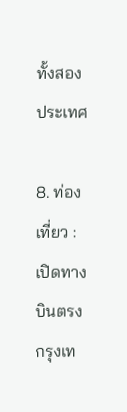ทั้งสองประเทศ

8. ท่องเที่ยว : เปิดทางบินตรง กรุงเท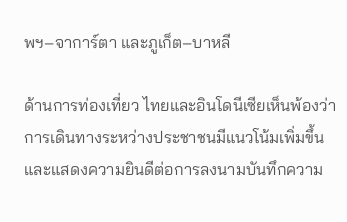พฯ–จาการ์ตา และภูเก็ต–บาหลี

ด้านการท่องเที่ยว ไทยและอินโดนีเซียเห็นพ้องว่าการเดินทางระหว่างประชาชนมีแนวโน้มเพิ่มขึ้น และแสดงความยินดีต่อการลงนามบันทึกความ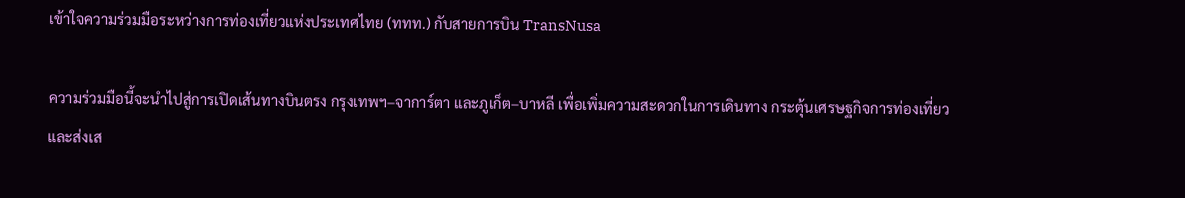เข้าใจความร่วมมือระหว่างการท่องเที่ยวแห่งประเทศไทย (ททท.) กับสายการบิน TransNusa

ความร่วมมือนี้จะนำไปสู่การเปิดเส้นทางบินตรง กรุงเทพฯ–จาการ์ตา และภูเก็ต–บาหลี เพื่อเพิ่มความสะดวกในการเดินทาง กระตุ้นเศรษฐกิจการท่องเที่ยว และส่งเส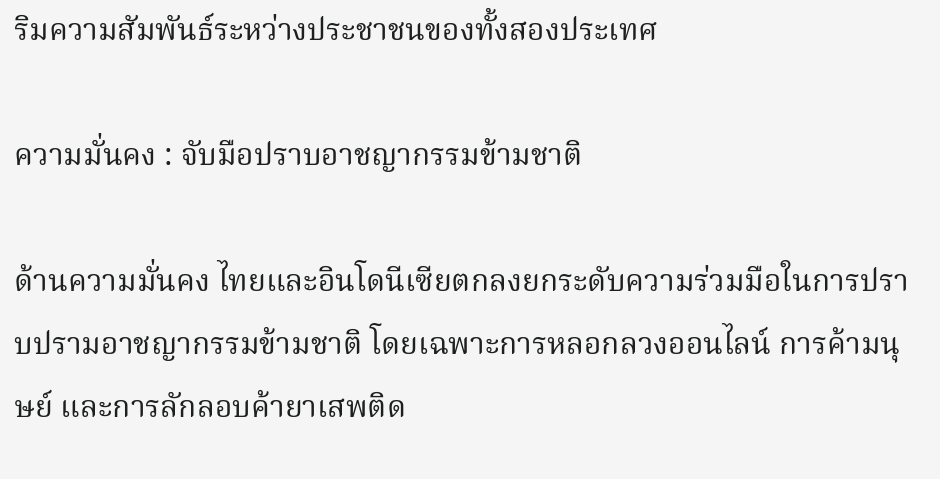ริมความสัมพันธ์ระหว่างประชาชนของทั้งสองประเทศ

ความมั่นคง : จับมือปราบอาชญากรรมข้ามชาติ

ด้านความมั่นคง ไทยและอินโดนีเซียตกลงยกระดับความร่วมมือในการปราบปรามอาชญากรรมข้ามชาติ โดยเฉพาะการหลอกลวงออนไลน์ การค้ามนุษย์ และการลักลอบค้ายาเสพติด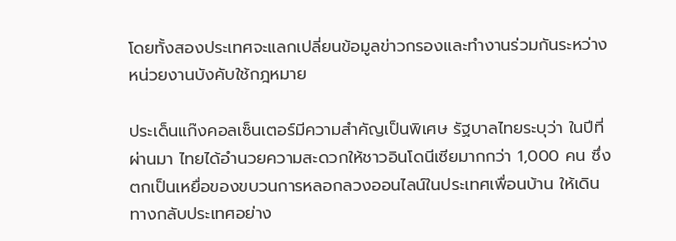โดยทั้งสองประเทศจะแลกเปลี่ยนข้อมูลข่าวกรองและทำงานร่วมกันระหว่างหน่วยงานบังคับใช้กฎหมาย

ประเด็นแก๊งคอลเซ็นเตอร์มีความสำคัญเป็นพิเศษ รัฐบาลไทยระบุว่า ในปีที่ผ่านมา ไทยได้อำนวยความสะดวกให้ชาวอินโดนีเซียมากกว่า 1,000 คน ซึ่งตกเป็นเหยื่อของขบวนการหลอกลวงออนไลน์ในประเทศเพื่อนบ้าน ให้เดินทางกลับประเทศอย่าง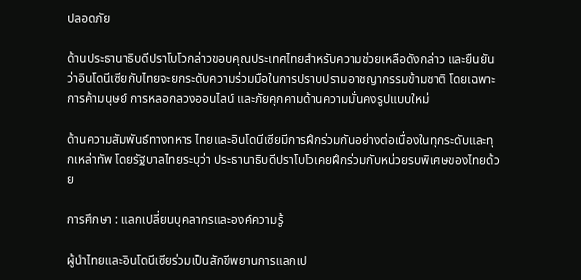ปลอดภัย

ด้านประธานาธิบดีปราโบโวกล่าวขอบคุณประเทศไทยสำหรับความช่วยเหลือดังกล่าว และยืนยันว่าอินโดนีเซียกับไทยจะยกระดับความร่วมมือในการปราบปรามอาชญากรรมข้ามชาติ โดยเฉพาะการค้ามนุษย์ การหลอกลวงออนไลน์ และภัยคุกคามด้านความมั่นคงรูปแบบใหม่

ด้านความสัมพันธ์ทางทหาร ไทยและอินโดนีเซียมีการฝึกร่วมกันอย่างต่อเนื่องในทุกระดับและทุกเหล่าทัพ โดยรัฐบาลไทยระบุว่า ประธานาธิบดีปราโบโวเคยฝึกร่วมกับหน่วยรบพิเศษของไทยด้วย

การศึกษา : แลกเปลี่ยนบุคลากรและองค์ความรู้

ผู้นำไทยและอินโดนีเซียร่วมเป็นสักขีพยานการแลกเป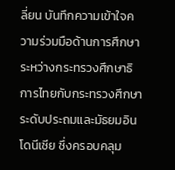ลี่ยน บันทึกความเข้าใจความร่วมมือด้านการศึกษา ระหว่างกระทรวงศึกษาธิการไทยกับกระทรวงศึกษาระดับประถมและมัธยมอินโดนีเซีย ซึ่งครอบคลุม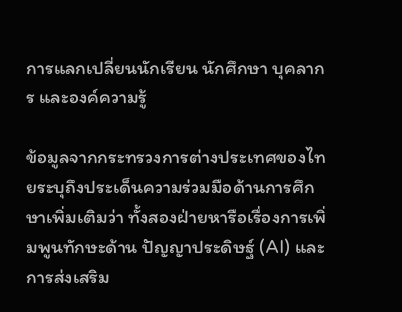การแลกเปลี่ยนนักเรียน นักศึกษา บุคลากร และองค์ความรู้

ข้อมูลจากกระทรวงการต่างประเทศของไทยระบุถึงประเด็นความร่วมมือด้านการศึกษาเพิ่มเติมว่า ทั้งสองฝ่ายหารือเรื่องการเพิ่มพูนทักษะด้าน ปัญญาประดิษฐ์ (AI) และการส่งเสริม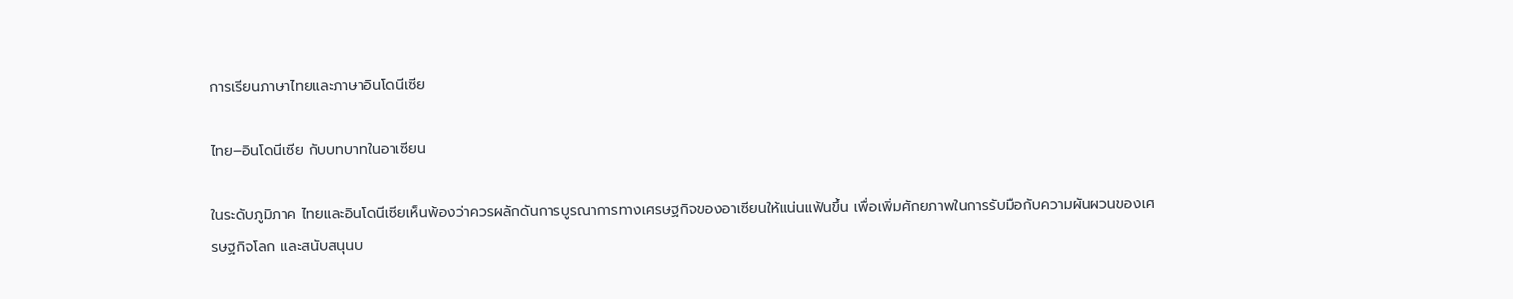การเรียนภาษาไทยและภาษาอินโดนีเซีย

ไทย–อินโดนีเซีย กับบทบาทในอาเซียน

ในระดับภูมิภาค ไทยและอินโดนีเซียเห็นพ้องว่าควรผลักดันการบูรณาการทางเศรษฐกิจของอาเซียนให้แน่นแฟ้นขึ้น เพื่อเพิ่มศักยภาพในการรับมือกับความผันผวนของเศรษฐกิจโลก และสนับสนุนบ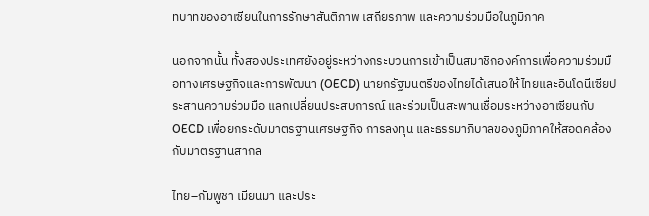ทบาทของอาเซียนในการรักษาสันติภาพ เสถียรภาพ และความร่วมมือในภูมิภาค

นอกจากนั้น ทั้งสองประเทศยังอยู่ระหว่างกระบวนการเข้าเป็นสมาชิกองค์การเพื่อความร่วมมือทางเศรษฐกิจและการพัฒนา (OECD) นายกรัฐมนตรีของไทยได้เสนอให้ไทยและอินโดนีเซียประสานความร่วมมือ แลกเปลี่ยนประสบการณ์ และร่วมเป็นสะพานเชื่อมระหว่างอาเซียนกับ OECD เพื่อยกระดับมาตรฐานเศรษฐกิจ การลงทุน และธรรมาภิบาลของภูมิภาคให้สอดคล้องกับมาตรฐานสากล

ไทย–กัมพูชา เมียนมา และประ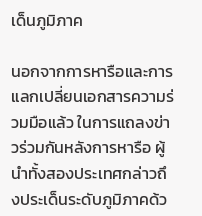เด็นภูมิภาค

นอกจากการหารือและการแลกเปลี่ยนเอกสารความร่วมมือแล้ว ในการแถลงข่าวร่วมกันหลังการหารือ ผู้นำทั้งสองประเทศกล่าวถึงประเด็นระดับภูมิภาคด้ว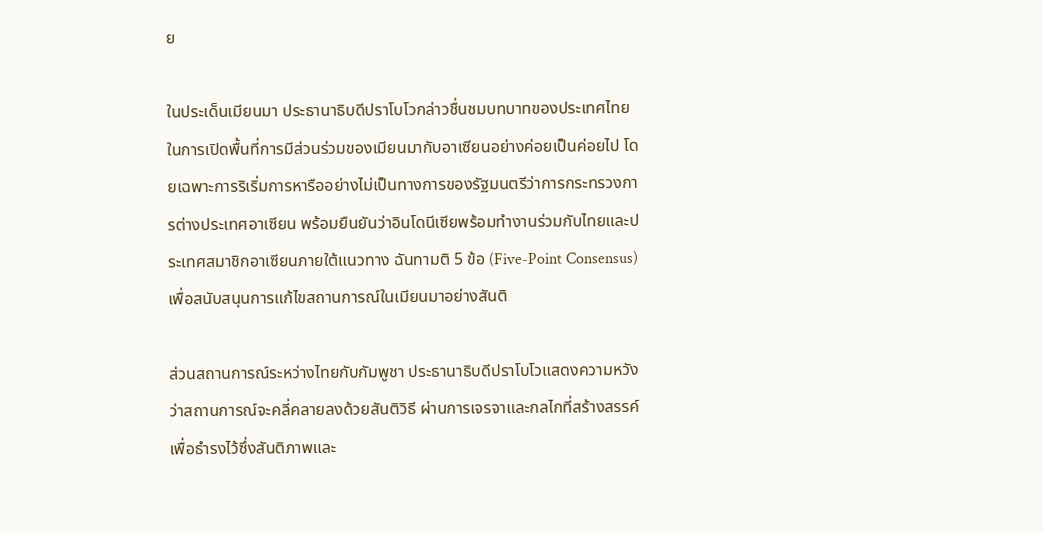ย

ในประเด็นเมียนมา ประธานาธิบดีปราโบโวกล่าวชื่นชมบทบาทของประเทศไทยในการเปิดพื้นที่การมีส่วนร่วมของเมียนมากับอาเซียนอย่างค่อยเป็นค่อยไป โดยเฉพาะการริเริ่มการหารืออย่างไม่เป็นทางการของรัฐมนตรีว่าการกระทรวงการต่างประเทศอาเซียน พร้อมยืนยันว่าอินโดนีเซียพร้อมทำงานร่วมกับไทยและประเทศสมาชิกอาเซียนภายใต้แนวทาง ฉันทามติ 5 ข้อ (Five-Point Consensus) เพื่อสนับสนุนการแก้ไขสถานการณ์ในเมียนมาอย่างสันติ

ส่วนสถานการณ์ระหว่างไทยกับกัมพูชา ประธานาธิบดีปราโบโวแสดงความหวังว่าสถานการณ์จะคลี่คลายลงด้วยสันติวิธี ผ่านการเจรจาและกลไกที่สร้างสรรค์ เพื่อธำรงไว้ซึ่งสันติภาพและ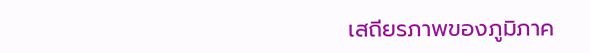เสถียรภาพของภูมิภาค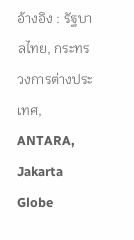อ้างอิง : รัฐบาลไทย, กระทรวงการต่างประเทศ, ANTARA, Jakarta Globe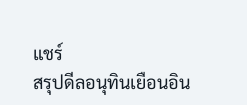แชร์
สรุปดีลอนุทินเยือนอิน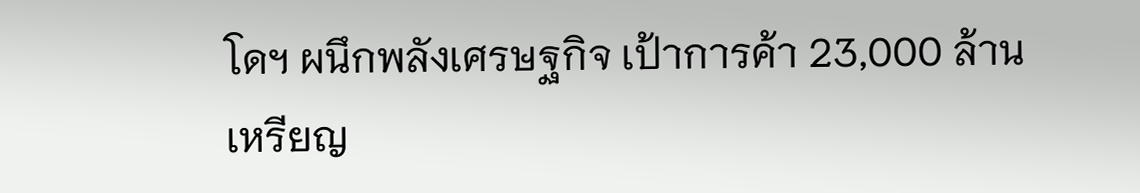โดฯ ผนึกพลังเศรษฐกิจ เป้าการค้า 23,000 ล้านเหรียญ